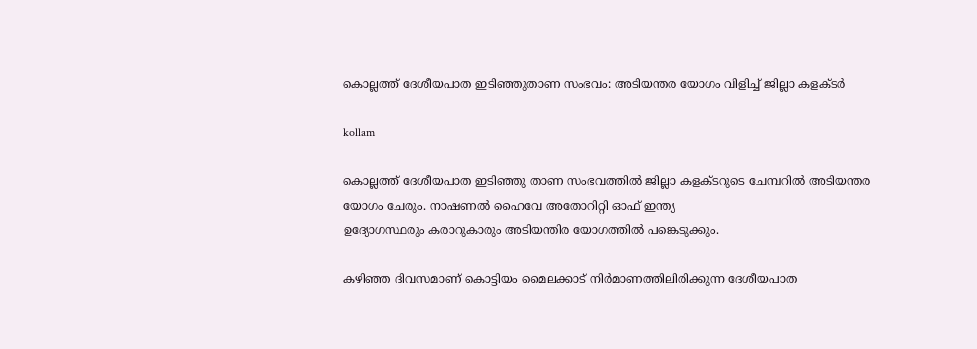കൊല്ലത്ത് ദേശീയപാത ഇടിഞ്ഞുതാണ സംഭവം: അടിയന്തര യോഗം വിളിച്ച് ജില്ലാ കളക്ടര്‍

kollam

കൊല്ലത്ത് ദേശീയപാത ഇടിഞ്ഞു താണ സംഭവത്തിൽ ജില്ലാ കളക്ടറുടെ ചേമ്പറിൽ അടിയന്തര യോഗം ചേരും. നാഷണല്‍ ഹൈവേ അതോറിറ്റി ഓഫ് ഇന്ത്യ
ഉദ്യോഗസ്ഥരും കരാറുകാരും അടിയന്തിര യോഗത്തില്‍ പങ്കെടുക്കും.

ക‍ഴിഞ്ഞ ദിവസമാണ് കൊട്ടിയം മൈലക്കാട് നിര്‍മാണത്തിലിരിക്കുന്ന ദേശീയപാത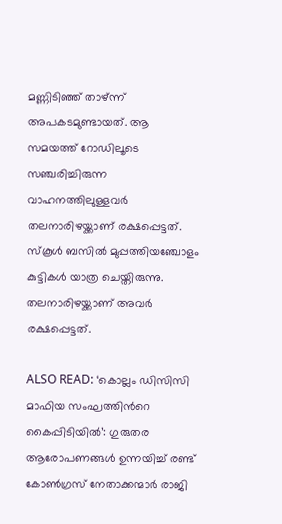മണ്ണിടിഞ്ഞ് താ‍ഴ്ന്ന് അപകടമുണ്ടായത്. ആ സമയത്ത് റോഡിലൂടെ സഞ്ചരിച്ചിരുന്ന വാഹനത്തിലുള്ളവര്‍ തലനാരി‍ഴയ്ക്കാണ് രക്ഷപ്പെട്ടത്. സ്കൂള്‍ ബസില്‍ മുപ്പത്തിയഞ്ചോളം കുട്ടികള്‍ യാത്ര ചെയ്തിരുന്നു. തലനാരി‍ഴയ്ക്കാണ് അവര്‍ രക്ഷപ്പെട്ടത്.

ALSO READ: ‘കൊല്ലം ഡിസിസി മാഫിയ സംഘത്തിന്‍റെ കൈപ്പിടിയിൽ’: ഗുരുതര ആരോപണങ്ങൾ ഉന്നയിച്ച് രണ്ട് കോൺഗ്രസ് നേതാക്കന്മാർ രാജി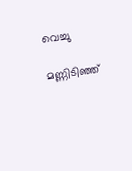വെച്ചു

മണ്ണിടിഞ്ഞ്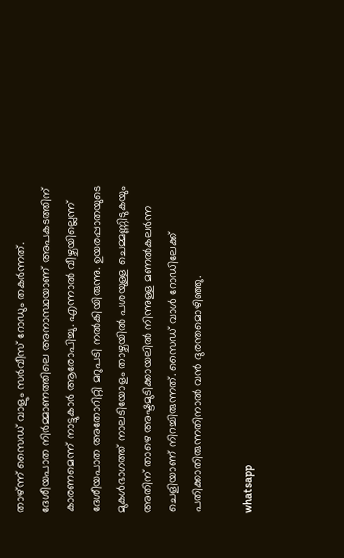താഴ്ന്ന് സൈഡ് വാളും സർവീസ് റോഡും തകർന്നത്. ദേശീയപാത നിർമ്മാണത്തിലെ അനാസ്ഥയാണ് അപകടത്തിന് കാരണമെന്ന് നാട്ടുകാർ ആരോപിച്ചു. എന്നാല്‍ വീഴ്ചയില്ലെന്ന് ദേശീയപാത അതോറിറ്റി മറുപടി നല്‍കിയിരുന്നു. ഉയരപ്പാതയുടെ മുകൾഭാഗത്ത് നാലടിയോളം താഴ്ചയിൽ പശയുള്ള ചെമ്മണ്ണിടുകയും അതിന് താഴെ അഷ്ടമുടിക്കായലിൽ നിന്നുള്ള മണൽകലർന്ന ചെളിയാണ് നിറച്ചിരുന്നത്. സൈഡ് വാൾ റോഡിലേക്ക് പതിക്കാതിരുന്നതിനാല്‍ വൻ ദുരന്തമൊഴിഞ്ഞു.

whatsapp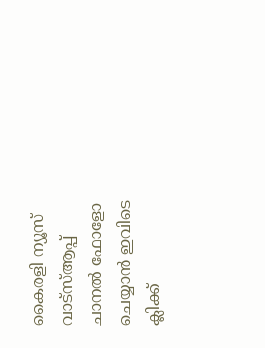കൈരളി ന്യൂസ് വാട്‌സ്ആപ്പ് ചാനല്‍ ഫോളോ ചെയ്യാന്‍ ഇവിടെ ക്ലിക്ക്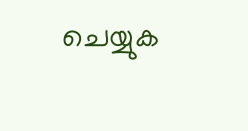ചെയ്യുക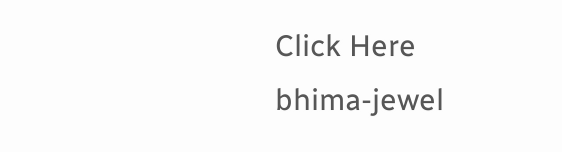Click Here
bhima-jewel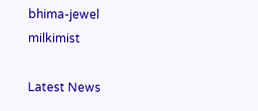bhima-jewel
milkimist

Latest News